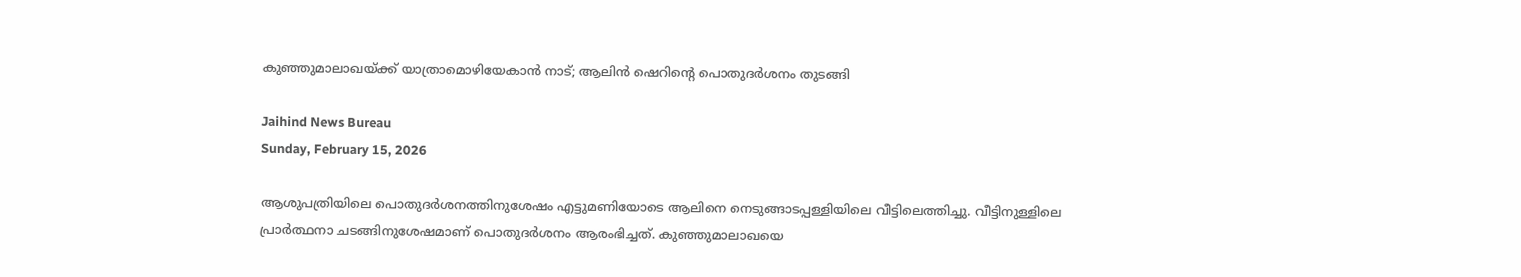കുഞ്ഞുമാലാഖയ്ക്ക് യാത്രാമൊഴിയേകാൻ നാട്; ആലിൻ ഷെറിന്റെ പൊതുദർശനം തുടങ്ങി

Jaihind News Bureau
Sunday, February 15, 2026

ആശുപത്രിയിലെ പൊതുദർശനത്തിനുശേഷം എട്ടുമണിയോടെ ആലിനെ നെടുങ്ങാടപ്പള്ളിയിലെ വീട്ടിലെത്തിച്ചു. വീട്ടിനുള്ളിലെ പ്രാര്‍ത്ഥനാ ചടങ്ങിനുശേഷമാണ് പൊതുദര്‍ശനം ആരംഭിച്ചത്. കുഞ്ഞുമാലാഖയെ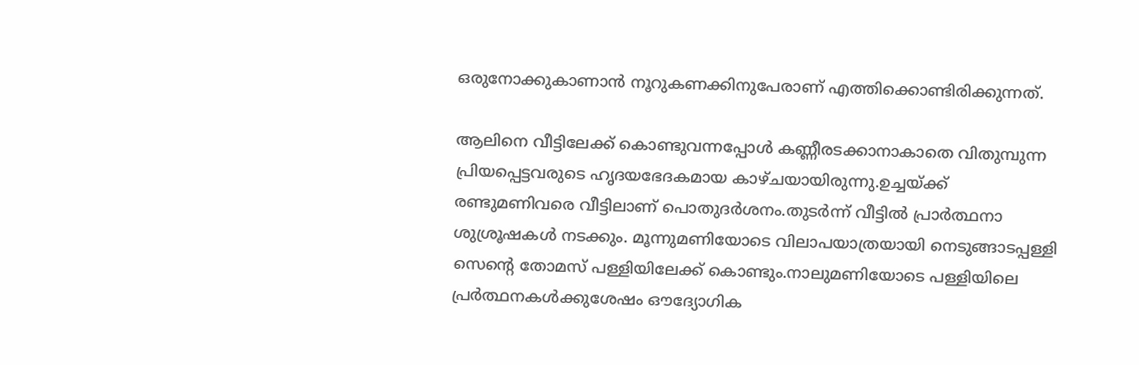ഒരുനോക്കുകാണാൻ നൂറുകണക്കിനുപേരാണ് എത്തിക്കൊണ്ടിരിക്കുന്നത്.

ആലിനെ വീട്ടിലേക്ക് കൊണ്ടുവന്നപ്പോൾ കണ്ണീരടക്കാനാകാതെ വിതുമ്പുന്ന പ്രിയപ്പെട്ടവരുടെ ഹൃദയഭേദകമായ കാഴ്ചയായിരുന്നു.ഉച്ചയ്ക്ക് രണ്ടുമണിവരെ വീട്ടിലാണ് പൊതുദർശനം.തുടർന്ന് വീട്ടിൽ പ്രാർത്ഥനാ ശുശ്രൂഷകൾ നടക്കും. മൂന്നുമണിയോടെ വിലാപയാത്രയായി നെടുങ്ങാടപ്പള്ളി സെന്റെ തോമസ് പള്ളിയിലേക്ക് കൊണ്ടും.നാലുമണിയോടെ പള്ളിയിലെ പ്രർത്ഥനകൾക്കുശേഷം ഔദ്യോഗിക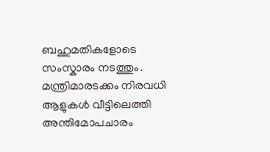ബഹുമതികളോടെ സംസ്കാരം നടത്തും. മന്ത്രിമാരടക്കം നിരവധി ആളുകൾ വീട്ടിലെത്തി അന്തിമോപചാരം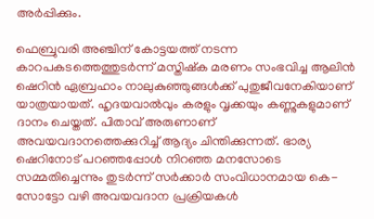അർപ്പിക്കും.

ഫെബ്രുവരി അഞ്ചിന് കോട്ടയത്ത് നടന്ന കാറപകടത്തെത്തുടർന്ന് മസ്തിഷ്ക മരണം സംഭവിച്ച ആലിൻ ഷെറിൻ ഏബ്രഹാം നാലുകുഞ്ഞുങ്ങൾക്ക് പുതുജീവനേകിയാണ് യാത്രയായത്. ഹൃദയവാൽവും കരളും വൃക്കയും കണ്ണുകളുമാണ് ദാനം ചെയ്തത്. പിതാവ് അരുണാണ് അവയവദാനത്തെക്കുറിച്ച് ആദ്യം ചിന്തിക്കുന്നത്. ഭാര്യ ഷെറിനോട് പറഞ്ഞപ്പോൾ നിറഞ്ഞ മനസോടെ സമ്മതിച്ചെന്നും തുടർന്ന് സർക്കാർ സംവിധാനമായ കെ- സോട്ടോ വഴി അവയവദാന പ്രക്രിയകൾ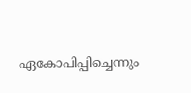ഏകോപിപ്പിച്ചെന്നും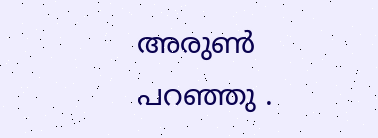അരുൺ പറഞ്ഞു .